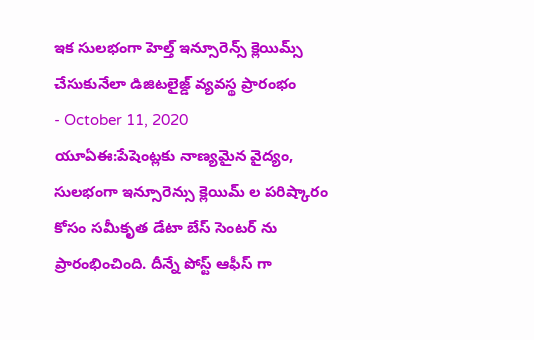ఇక సులభంగా హెల్త్ ఇన్సూరెన్స్ క్లెయిమ్స్ చేసుకునేలా డిజిటలైజ్డ్ వ్యవస్థ ప్రారంభం
- October 11, 2020
యూఏఈ:పేషెంట్లకు నాణ్యమైన వైద్యం, సులభంగా ఇన్సూరెన్సు క్లెయిమ్ ల పరిష్కారం కోసం సమీకృత డేటా బేస్ సెంటర్ ను ప్రారంభించింది. దీన్నే పోస్ట్ ఆఫీస్ గా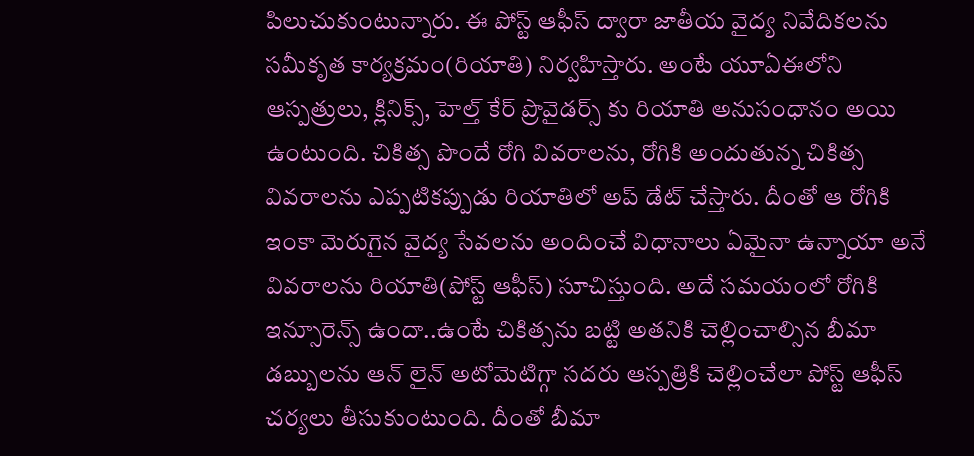పిలుచుకుంటున్నారు. ఈ పోస్ట్ ఆఫీస్ ద్వారా జాతీయ వైద్య నివేదికలను సమీకృత కార్యక్రమం(రియాతి) నిర్వహిస్తారు. అంటే యూఏఈలోని ఆస్పత్రులు, క్లినిక్స్, హెల్త్ కేర్ ప్రొవైడర్స్ కు రియాతి అనుసంధానం అయి ఉంటుంది. చికిత్స పొందే రోగి వివరాలను, రోగికి అందుతున్న చికిత్స వివరాలను ఎప్పటికప్పుడు రియాతిలో అప్ డేట్ చేస్తారు. దీంతో ఆ రోగికి ఇంకా మెరుగైన వైద్య సేవలను అందించే విధానాలు ఏమైనా ఉన్నాయా అనే వివరాలను రియాతి(పోస్ట్ ఆఫీస్) సూచిస్తుంది. అదే సమయంలో రోగికి ఇన్సూరెన్స్ ఉందా..ఉంటే చికిత్సను బట్టి అతనికి చెల్లించాల్సిన బీమా డబ్బులను ఆన్ లైన్ అటోమెటిగ్గా సదరు ఆస్పత్రికి చెల్లించేలా పోస్ట్ ఆఫీస్ చర్యలు తీసుకుంటుంది. దీంతో బీమా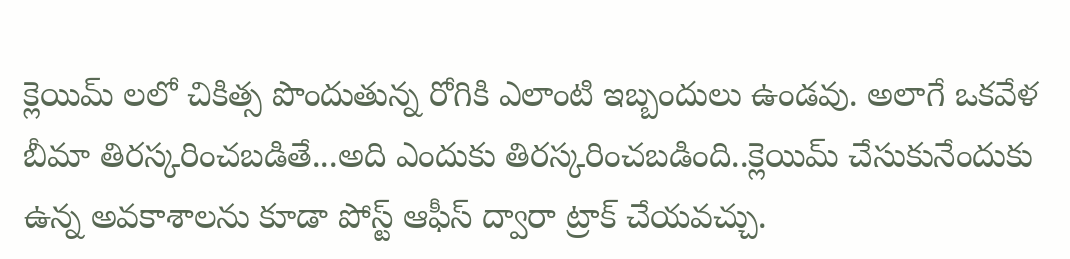క్లెయిమ్ లలో చికిత్స పొందుతున్న రోగికి ఎలాంటి ఇబ్బందులు ఉండవు. అలాగే ఒకవేళ బీమా తిరస్కరించబడితే...అది ఎందుకు తిరస్కరించబడింది..క్లెయిమ్ చేసుకునేందుకు ఉన్న అవకాశాలను కూడా పోస్ట్ ఆఫీస్ ద్వారా ట్రాక్ చేయవచ్చు.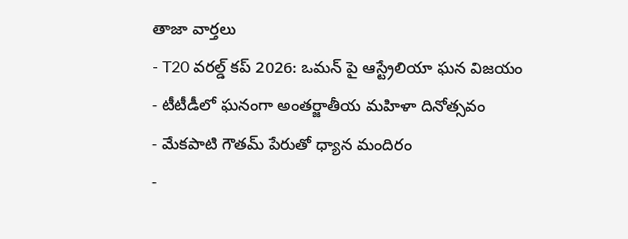తాజా వార్తలు
- T20 వరల్డ్ కప్ 2026: ఒమన్ పై ఆస్ట్రేలియా ఘన విజయం
- టీటీడీలో ఘనంగా అంతర్జాతీయ మహిళా దినోత్సవం
- మేకపాటి గౌతమ్ పేరుతో ధ్యాన మందిరం
-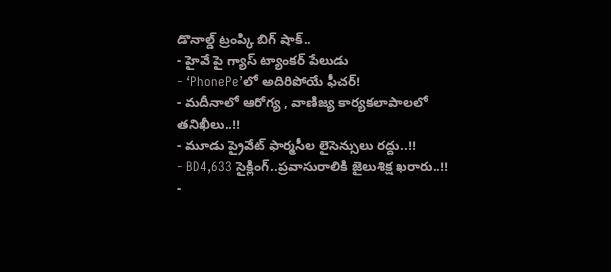డొనాల్డ్ ట్రంప్కి బిగ్ షాక్..
- హైవే పై గ్యాస్ ట్యాంకర్ పేలుడు
- ‘PhonePe’లో అదిరిపోయే ఫీచర్!
- మదీనాలో ఆరోగ్య , వాణిజ్య కార్యకలాపాలలో తనిఖీలు..!!
- మూడు ప్రైవేట్ ఫార్మసీల లైసెన్సులు రద్దు..!!
- BD4,633 సైక్లింగ్..ప్రవాసురాలికి జైలుశిక్ష ఖరారు..!!
-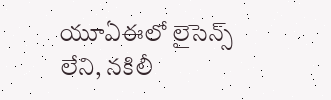యూఏఈలో లైసెన్స్ లేని, నకిలీ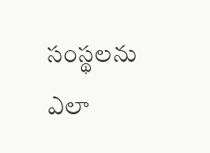సంస్థలను ఎలా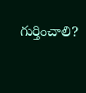గుర్తించాలి?